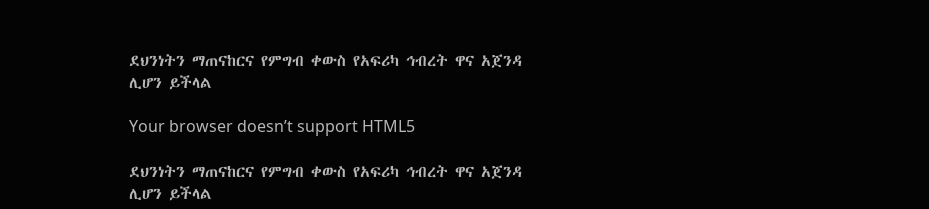ደህንነትን ማጠናከርና የምግብ ቀውስ የአፍሪካ ኅብረት ዋና አጀንዳ ሊሆን ይችላል

Your browser doesn’t support HTML5

ደህንነትን ማጠናከርና የምግብ ቀውስ የአፍሪካ ኅብረት ዋና አጀንዳ ሊሆን ይችላል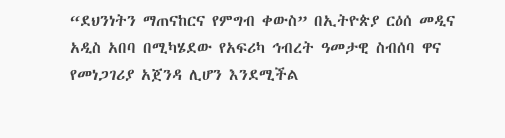“ደህንነትን ማጠናከርና የምግብ ቀውስ” በኢትዮጵያ ርዕሰ መዲና አዲስ አበባ በሚካሄደው የአፍሪካ ኅብረት ዓመታዊ ስብሰባ ዋና የመነጋገሪያ አጀንዳ ሊሆን እንደሚችል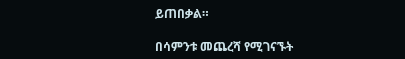ይጠበቃል።

በሳምንቱ መጨረሻ የሚገናኙት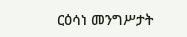ርዕሳነ መንግሥታት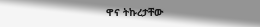ዋና ትኩረታቸው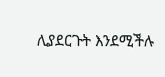ሊያደርጉት እንደሚችሉ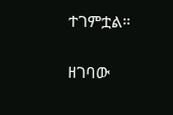ተገምቷል።

ዘገባው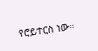የሮይተርስ ነው።